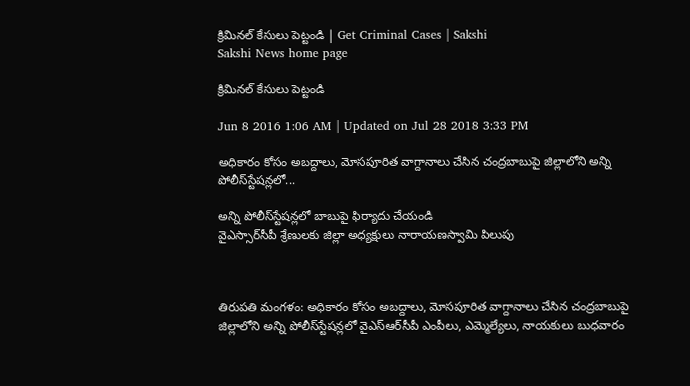క్రిమినల్ కేసులు పెట్టండి | Get Criminal Cases | Sakshi
Sakshi News home page

క్రిమినల్ కేసులు పెట్టండి

Jun 8 2016 1:06 AM | Updated on Jul 28 2018 3:33 PM

అధికారం కోసం అబద్దాలు, మోసపూరిత వాగ్దానాలు చేసిన చంద్రబాబుపై జిల్లాలోని అన్ని పోలీస్‌స్టేషన్లలో...

అన్ని పోలీస్‌స్టేషన్లలో బాబుపై ఫిర్యాదు చేయండి
వైఎస్సార్‌సీపీ శ్రేణులకు జిల్లా అధ్యక్షులు నారాయణస్వామి పిలుపు



తిరుపతి మంగళం: అధికారం కోసం అబద్దాలు, మోసపూరిత వాగ్దానాలు చేసిన చంద్రబాబుపై జిల్లాలోని అన్ని పోలీస్‌స్టేషన్లలో వైఎస్‌ఆర్‌సీపీ ఎంపీలు, ఎమ్మెల్యేలు, నాయకులు బుధవారం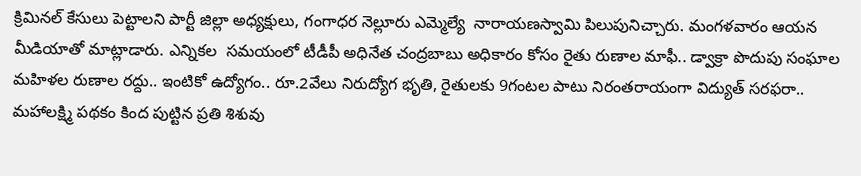క్రిమినల్ కేసులు పెట్టాలని పార్టీ జిల్లా అధ్యక్షులు, గంగాధర నెల్లూరు ఎమ్మెల్యే  నారాయణస్వామి పిలుపునిచ్చారు. మంగళవారం ఆయన మీడియాతో మాట్లాడారు. ఎన్నికల  సమయంలో టీడీపీ అధినేత చంద్రబాబు అధికారం కోసం రైతు రుణాల మాఫీ.. డ్వాక్రా పొదుపు సంఘాల మహిళల రుణాల రద్దు.. ఇంటికో ఉద్యోగం.. రూ.2వేలు నిరుద్యోగ భృతి, రైతులకు 9గంటల పాటు నిరంతరాయంగా విద్యుత్ సరఫరా.. మహాలక్ష్మి పథకం కింద పుట్టిన ప్రతి శిశువు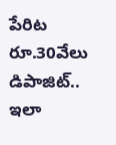పేరిట రూ.30వేలు డిపాజిట్.. ఇలా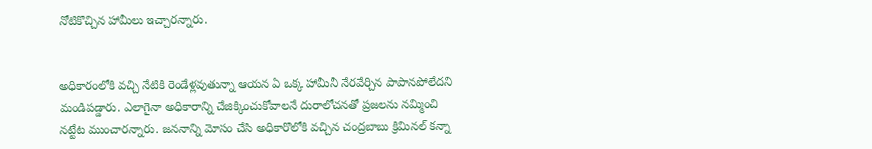నోటికొచ్చిన హామీలు ఇచ్చారన్నారు.


అధికారంలోకి వచ్చి నేటికి రెండేళ్లవుతున్నా ఆయన ఏ ఒక్క హామీనీ నేరవేర్చిన పాపానపోలేదని మండిపడ్డారు. ఎలాగైనా అధికారాన్ని చేజిక్కించుకోవాలనే దురాలోచనతో ప్రజలను నమ్మించి నట్టేట ముంచారన్నారు. జననాన్ని మోసం చేసి అధికారొలోకి వచ్చిన చంద్రబాబు క్రిమినల్ కన్నా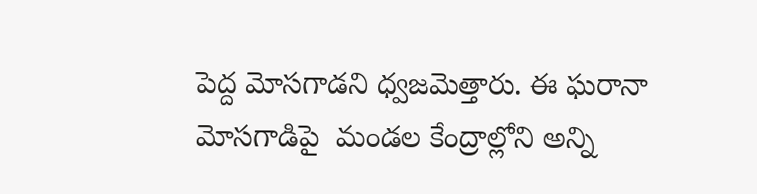పెద్ద మోసగాడని ధ్వజమెత్తారు. ఈ ఘరానా మోసగాడిపై  మండల కేంద్రాల్లోని అన్ని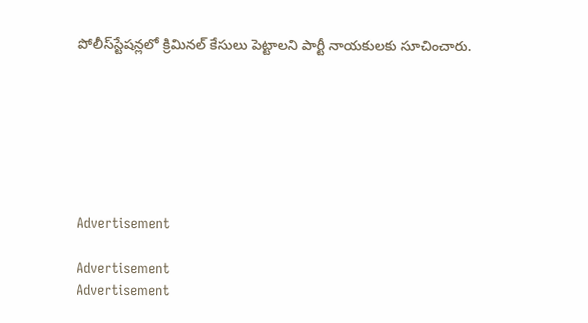పోలీస్‌స్టేషన్లలో క్రిమినల్ కేసులు పెట్టాలని పార్టీ నాయకులకు సూచించారు.







Advertisement

Advertisement
Advertisement